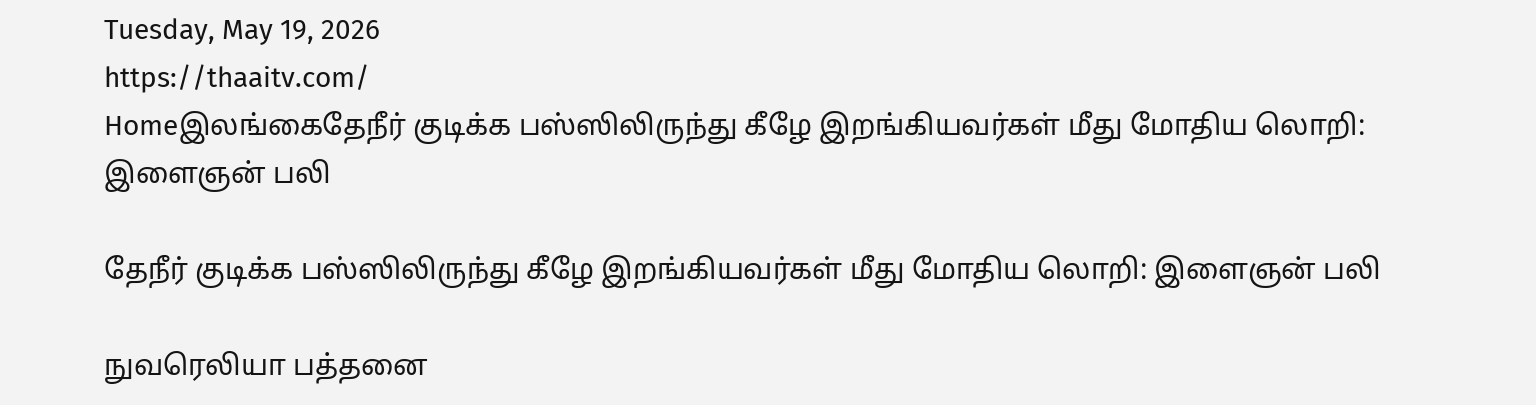Tuesday, May 19, 2026
https://thaaitv.com/
Homeஇலங்கைதேநீர் குடிக்க பஸ்ஸிலிருந்து கீழே இறங்கியவர்கள் மீது மோதிய லொறி: இளைஞன் பலி

தேநீர் குடிக்க பஸ்ஸிலிருந்து கீழே இறங்கியவர்கள் மீது மோதிய லொறி: இளைஞன் பலி

நுவரெலியா பத்தனை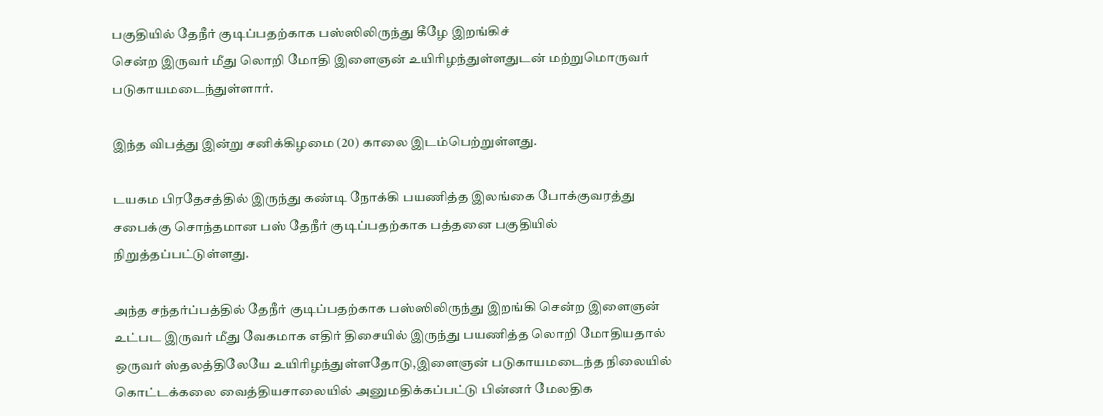பகுதியில் தேநீர் குடிப்பதற்காக பஸ்ஸிலிருந்து கீழே இறங்கிச்
சென்ற இருவர் மீது லொறி மோதி இளைஞன் உயிரிழந்துள்ளதுடன் மற்றுமொருவர்
படுகாயமடைந்துள்ளார்.

இந்த விபத்து இன்று சனிக்கிழமை (20) காலை இடம்பெற்றுள்ளது.

டயகம பிரதேசத்தில் இருந்து கண்டி நோக்கி பயணித்த இலங்கை போக்குவரத்து சபைக்கு சொந்தமான பஸ் தேநீர் குடிப்பதற்காக பத்தனை பகுதியில் நிறுத்தப்பட்டுள்ளது.

அந்த சந்தர்ப்பத்தில் தேநீர் குடிப்பதற்காக பஸ்ஸிலிருந்து இறங்கி சென்ற இளைஞன்
உட்பட இருவர் மீது வேகமாக எதிர் திசையில் இருந்து பயணித்த லொறி மோதியதால்
ஒருவர் ஸ்தலத்திலேயே உயிரிழந்துள்ளதோடு,இளைஞன் படுகாயமடைந்த நிலையில் கொட்டக்கலை வைத்தியசாலையில் அனுமதிக்கப்பட்டு பின்னர் மேலதிக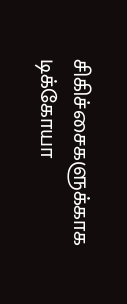சிகிச்சைகளுக்காக டிக்கோயா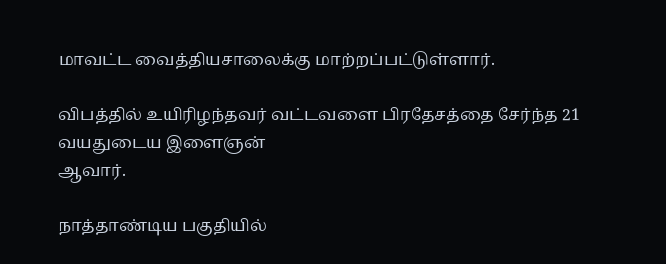மாவட்ட வைத்தியசாலைக்கு மாற்றப்பட்டுள்ளார்.

விபத்தில் உயிரிழந்தவர் வட்டவளை பிரதேசத்தை சேர்ந்த 21 வயதுடைய இளைஞன்
ஆவார்.

நாத்தாண்டிய பகுதியில்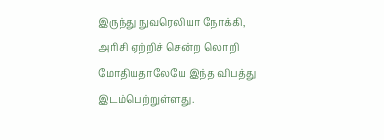இருந்து நுவரெலியா நோக்கி, அரிசி ஏற்றிச் சென்ற லொறி
மோதியதாலேயே இந்த விபத்து இடம்பெற்றுள்ளது.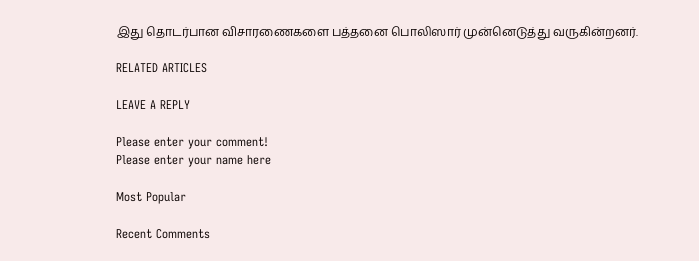இது தொடர்பான விசாரணைகளை பத்தனை பொலிஸார் முன்னெடுத்து வருகின்றனர்.

RELATED ARTICLES

LEAVE A REPLY

Please enter your comment!
Please enter your name here

Most Popular

Recent Comments